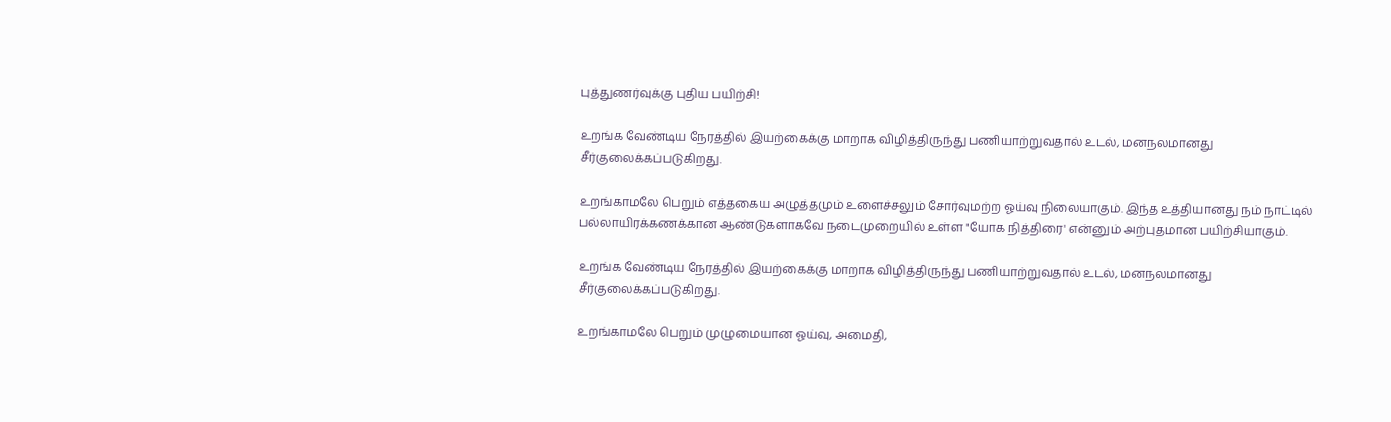புத்துணர்வுக்கு புதிய பயிற்சி!

உறங்க வேண்டிய நேரத்தில் இயற்கைக்கு மாறாக விழித்திருந்து பணியாற்றுவதால் உடல், மனநலமானது சீர்குலைக்கப்படுகிறது.

உறங்காமலே பெறும் எத்தகைய அழுத்தமும் உளைச்சலும் சோர்வுமற்ற ஓய்வு நிலையாகும். இந்த உத்தியானது நம் நாட்டில் பல்லாயிரக்கணக்கான ஆண்டுகளாகவே நடைமுறையில் உள்ள "யோக நித்திரை' என்னும் அற்புதமான பயிற்சியாகும்.

உறங்க வேண்டிய நேரத்தில் இயற்கைக்கு மாறாக விழித்திருந்து பணியாற்றுவதால் உடல், மனநலமானது சீர்குலைக்கப்படுகிறது.

உறங்காமலே பெறும் முழுமையான ஓய்வு, அமைதி,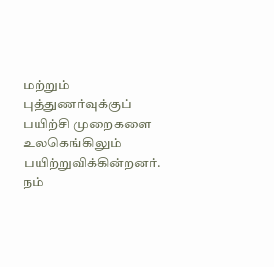மற்றும் புத்துணர்வுக்குப் பயிற்சி முறைகளை உலகெங்கிலும் பயிற்றுவிக்கின்றனர். நம்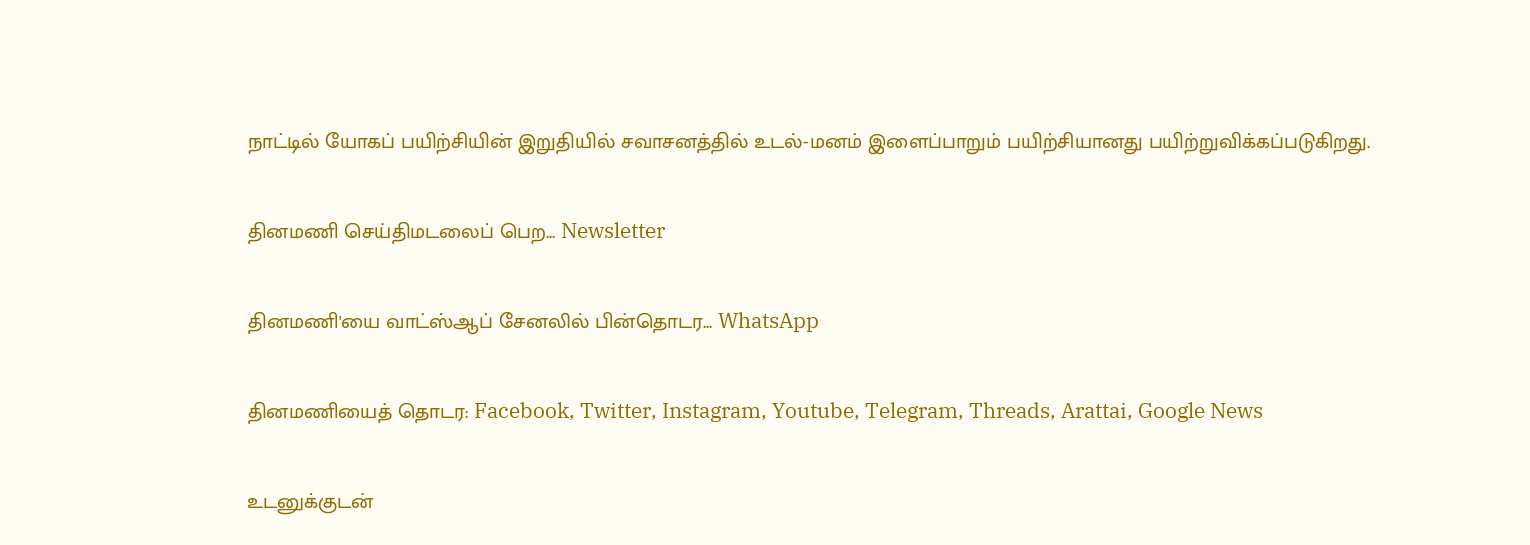நாட்டில் யோகப் பயிற்சியின் இறுதியில் சவாசனத்தில் உடல்-மனம் இளைப்பாறும் பயிற்சியானது பயிற்றுவிக்கப்படுகிறது.

தினமணி செய்திமடலைப் பெற... Newsletter

தினமணி'யை வாட்ஸ்ஆப் சேனலில் பின்தொடர... WhatsApp

தினமணியைத் தொடர: Facebook, Twitter, Instagram, Youtube, Telegram, Threads, Arattai, Google News

உடனுக்குடன்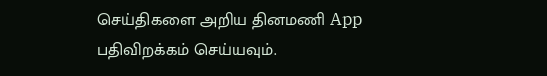செய்திகளை அறிய தினமணி App பதிவிறக்கம் செய்யவும்.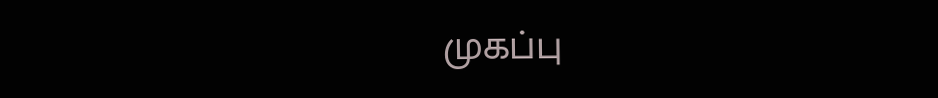முகப்பு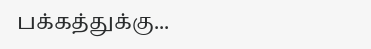பக்கத்துக்கு...